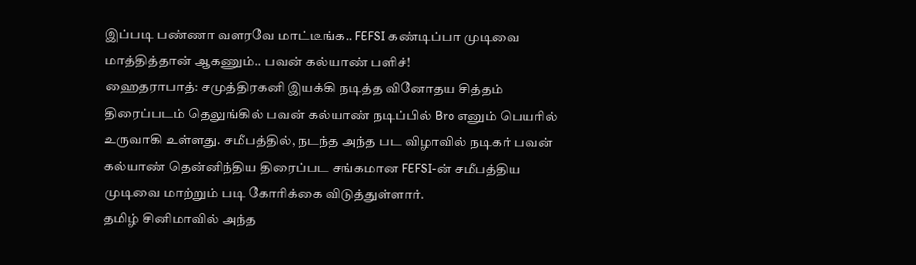இப்படி பண்ணா வளரவே மாட்டீங்க.. FEFSI கண்டிப்பா முடிவை மாத்தித்தான் ஆகணும்.. பவன் கல்யாண் பளிச்!
ஹைதராபாத்: சமுத்திரகனி இயக்கி நடித்த வினோதய சித்தம் திரைப்படம் தெலுங்கில் பவன் கல்யாண் நடிப்பில் Bro எனும் பெயரில் உருவாகி உள்ளது. சமீபத்தில், நடந்த அந்த பட விழாவில் நடிகர் பவன் கல்யாண் தென்னிந்திய திரைப்பட சங்கமான FEFSI-ன் சமீபத்திய முடிவை மாற்றும் படி கோரிக்கை விடுத்துள்ளார்.
தமிழ் சினிமாவில் அந்த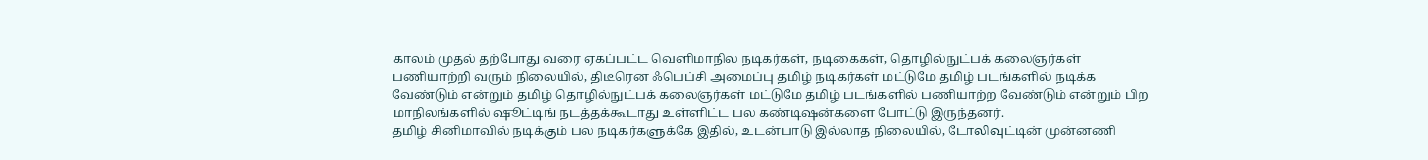காலம் முதல் தற்போது வரை ஏகப்பட்ட வெளிமாநில நடிகர்கள், நடிகைகள், தொழில்நுட்பக் கலைஞர்கள் பணியாற்றி வரும் நிலையில், திடீரென ஃபெப்சி அமைப்பு தமிழ் நடிகர்கள் மட்டுமே தமிழ் படங்களில் நடிக்க வேண்டும் என்றும் தமிழ் தொழில்நுட்பக் கலைஞர்கள் மட்டுமே தமிழ் படங்களில் பணியாற்ற வேண்டும் என்றும் பிற மாநிலங்களில் ஷூட்டிங் நடத்தக்கூடாது உள்ளிட்ட பல கண்டிஷன்களை போட்டு இருந்தனர்.
தமிழ் சினிமாவில் நடிக்கும் பல நடிகர்களுக்கே இதில், உடன்பாடு இல்லாத நிலையில், டோலிவுட்டின் முன்னணி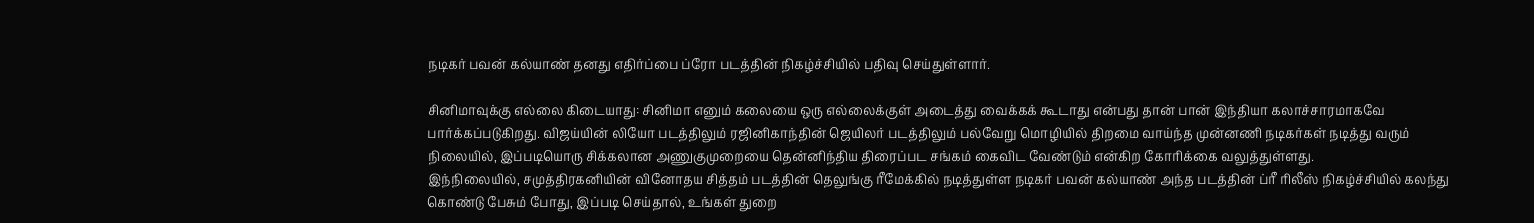நடிகர் பவன் கல்யாண் தனது எதிர்ப்பை ப்ரோ படத்தின் நிகழ்ச்சியில் பதிவு செய்துள்ளார்.

சினிமாவுக்கு எல்லை கிடையாது: சினிமா எனும் கலையை ஒரு எல்லைக்குள் அடைத்து வைக்கக் கூடாது என்பது தான் பான் இந்தியா கலாச்சாரமாகவே பார்க்கப்படுகிறது. விஜய்யின் லியோ படத்திலும் ரஜினிகாந்தின் ஜெயிலர் படத்திலும் பல்வேறு மொழியில் திறமை வாய்ந்த முன்னணி நடிகர்கள் நடித்து வரும் நிலையில், இப்படியொரு சிக்கலான அணுகுமுறையை தென்னிந்திய திரைப்பட சங்கம் கைவிட வேண்டும் என்கிற கோரிக்கை வலுத்துள்ளது.
இந்நிலையில், சமுத்திரகனியின் வினோதய சித்தம் படத்தின் தெலுங்கு ரீமேக்கில் நடித்துள்ள நடிகர் பவன் கல்யாண் அந்த படத்தின் ப்ரீ ரிலீஸ் நிகழ்ச்சியில் கலந்து கொண்டு பேசும் போது, இப்படி செய்தால், உங்கள் துறை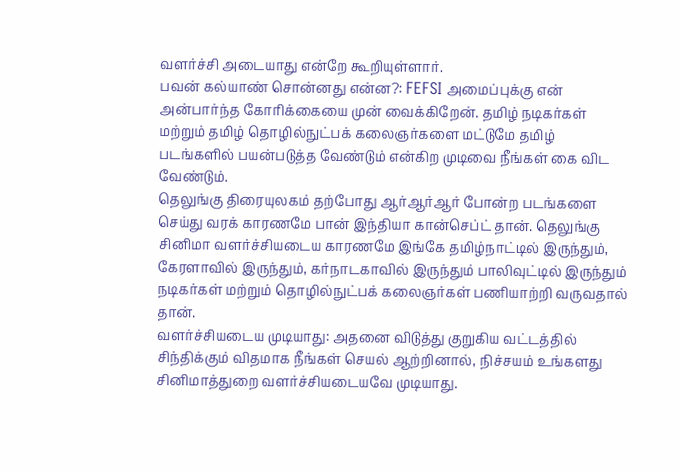வளர்ச்சி அடையாது என்றே கூறியுள்ளார்.
பவன் கல்யாண் சொன்னது என்ன?: FEFSI அமைப்புக்கு என் அன்பார்ந்த கோரிக்கையை முன் வைக்கிறேன். தமிழ் நடிகர்கள் மற்றும் தமிழ் தொழில்நுட்பக் கலைஞர்களை மட்டுமே தமிழ் படங்களில் பயன்படுத்த வேண்டும் என்கிற முடிவை நீங்கள் கை விட வேண்டும்.
தெலுங்கு திரையுலகம் தற்போது ஆர்ஆர்ஆர் போன்ற படங்களை செய்து வரக் காரணமே பான் இந்தியா கான்செப்ட் தான். தெலுங்கு சினிமா வளர்ச்சியடைய காரணமே இங்கே தமிழ்நாட்டில் இருந்தும், கேரளாவில் இருந்தும், கர்நாடகாவில் இருந்தும் பாலிவுட்டில் இருந்தும் நடிகர்கள் மற்றும் தொழில்நுட்பக் கலைஞர்கள் பணியாற்றி வருவதால் தான்.
வளர்ச்சியடைய முடியாது: அதனை விடுத்து குறுகிய வட்டத்தில் சிந்திக்கும் விதமாக நீங்கள் செயல் ஆற்றினால், நிச்சயம் உங்களது சினிமாத்துறை வளர்ச்சியடையவே முடியாது.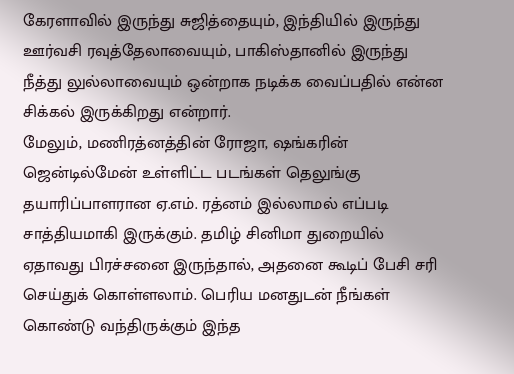கேரளாவில் இருந்து சுஜித்தையும், இந்தியில் இருந்து ஊர்வசி ரவுத்தேலாவையும், பாகிஸ்தானில் இருந்து நீத்து லுல்லாவையும் ஒன்றாக நடிக்க வைப்பதில் என்ன சிக்கல் இருக்கிறது என்றார்.
மேலும், மணிரத்னத்தின் ரோஜா, ஷங்கரின் ஜென்டில்மேன் உள்ளிட்ட படங்கள் தெலுங்கு தயாரிப்பாளரான ஏ.எம். ரத்னம் இல்லாமல் எப்படி சாத்தியமாகி இருக்கும். தமிழ் சினிமா துறையில் ஏதாவது பிரச்சனை இருந்தால், அதனை கூடிப் பேசி சரி செய்துக் கொள்ளலாம். பெரிய மனதுடன் நீங்கள் கொண்டு வந்திருக்கும் இந்த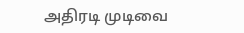அதிரடி முடிவை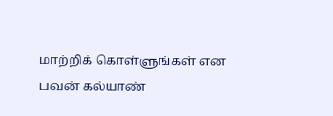மாற்றிக் கொள்ளுங்கள் என பவன் கல்யாண்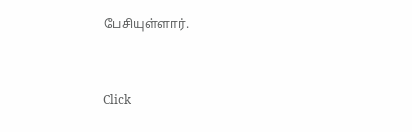பேசியுள்ளார்.


Click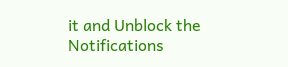it and Unblock the Notifications